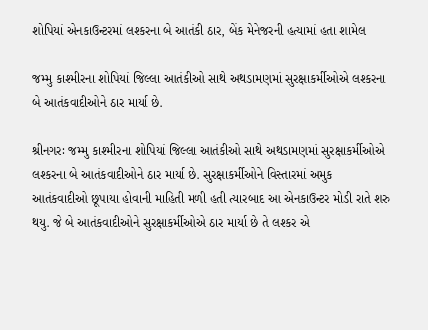શોપિયાં એનકાઉન્ટરમાં લશ્કરના બે આતંકી ઠાર, બેંક મેનેજરની હત્યામાં હતા શામેલ

જમ્મુ કાશ્મીરના શોપિયાં જિલ્લા આતંકીઓ સાથે અથડામણમાં સુરક્ષાકર્મીઓએ લશ્કરના બે આતંકવાદીઓને ઠાર માર્યા છે.

શ્રીનગરઃ જમ્મુ કાશ્મીરના શોપિયાં જિલ્લા આતંકીઓ સાથે અથડામણમાં સુરક્ષાકર્મીઓએ લશ્કરના બે આતંકવાદીઓને ઠાર માર્યા છે. સુરક્ષાકર્મીઓને વિસ્તારમાં અમુક આતંકવાદીઓ છૂપાયા હોવાની માહિતી મળી હતી ત્યારબાદ આ એનકાઉન્ટર મોડી રાતે શરુ થયુ. જે બે આતંકવાદીઓને સુરક્ષાકર્મીઓએ ઠાર માર્યા છે તે લશ્કર એ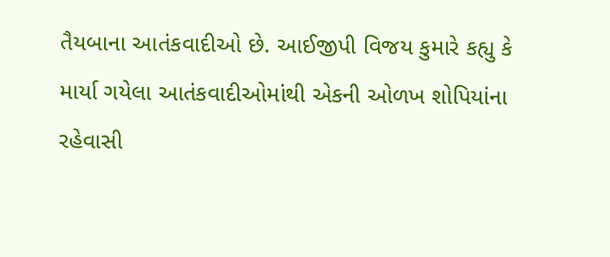તૈયબાના આતંકવાદીઓ છે. આઈજીપી વિજય કુમારે કહ્યુ કે માર્યા ગયેલા આતંકવાદીઓમાંથી એકની ઓળખ શોપિયાંના રહેવાસી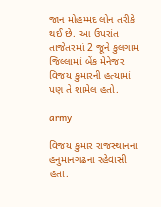જાન મોહમ્મદ લોન તરીકે થઈ છે. આ ઉપરાંત તાજેતરમાં 2 જૂને કુલગામ જિલ્લામાં બેંક મેનેજર વિજય કુમારની હત્યામાં પણ તે શામેલ હતો.

army

વિજય કુમાર રાજસ્થાનના હનુમાનગઢના રહેવાસી હતા.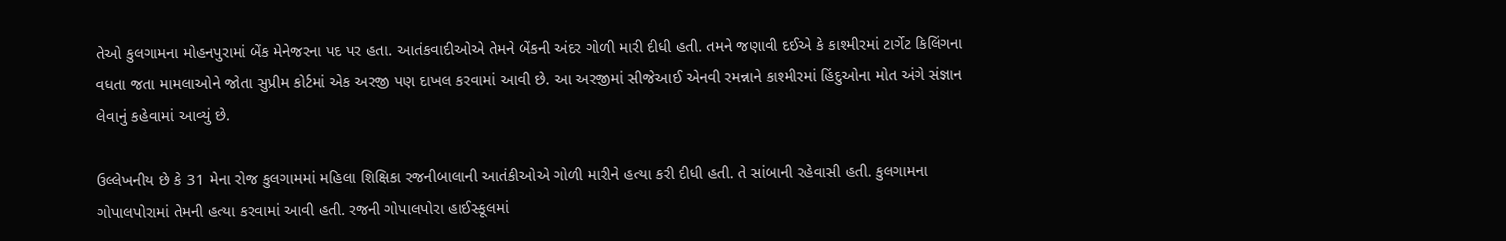તેઓ કુલગામના મોહનપુરામાં બેંક મેનેજરના પદ પર હતા. આતંકવાદીઓએ તેમને બેંકની અંદર ગોળી મારી દીધી હતી. તમને જણાવી દઈએ કે કાશ્મીરમાં ટાર્ગેટ કિલિંગના વધતા જતા મામલાઓને જોતા સુપ્રીમ કોર્ટમાં એક અરજી પણ દાખલ કરવામાં આવી છે. આ અરજીમાં સીજેઆઈ એનવી રમન્નાને કાશ્મીરમાં હિંદુઓના મોત અંગે સંજ્ઞાન લેવાનું કહેવામાં આવ્યું છે.

ઉલ્લેખનીય છે કે 31 મેના રોજ કુલગામમાં મહિલા શિક્ષિકા રજનીબાલાની આતંકીઓએ ગોળી મારીને હત્યા કરી દીધી હતી. તે સાંબાની રહેવાસી હતી. કુલગામના ગોપાલપોરામાં તેમની હત્યા કરવામાં આવી હતી. રજની ગોપાલપોરા હાઈસ્કૂલમાં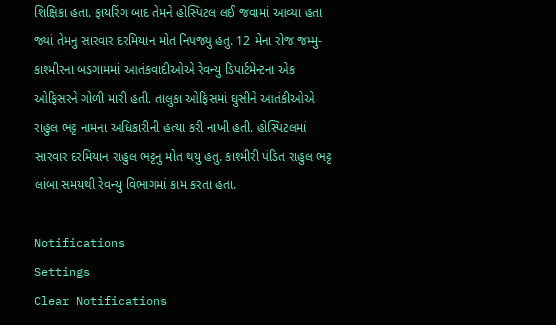શિક્ષિકા હતા. ફાયરિંગ બાદ તેમને હોસ્પિટલ લઈ જવામાં આવ્યા હતા જ્યાં તેમનુ સારવાર દરમિયાન મોત નિપજ્યુ હતુ. 12 મેના રોજ જમ્મુ-કાશ્મીરના બડગામમાં આતંકવાદીઓએ રેવન્યુ ડિપાર્ટમેન્ટના એક ઓફિસરને ગોળી મારી હતી. તાલુકા ઓફિસમાં ઘુસીને આતંકીઓએ રાહુલ ભટ્ટ નામના અધિકારીની હત્યા કરી નાખી હતી. હોસ્પિટલમાં સારવાર દરમિયાન રાહુલ ભટ્ટનુ મોત થયુ હતુ. કાશ્મીરી પંડિત રાહુલ ભટ્ટ લાંબા સમયથી રેવન્યુ વિભાગમાં કામ કરતા હતા.

Notifications
Settings
Clear Notifications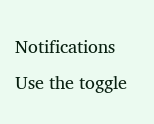Notifications
Use the toggle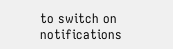to switch on notifications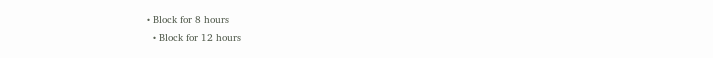• Block for 8 hours
  • Block for 12 hours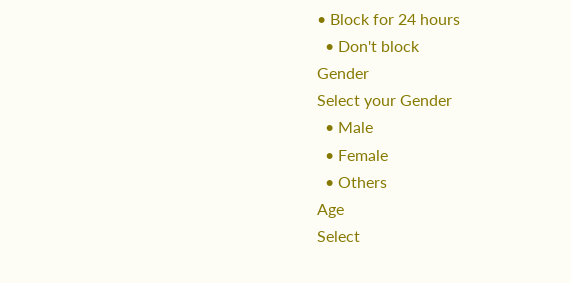• Block for 24 hours
  • Don't block
Gender
Select your Gender
  • Male
  • Female
  • Others
Age
Select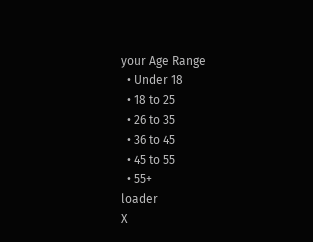your Age Range
  • Under 18
  • 18 to 25
  • 26 to 35
  • 36 to 45
  • 45 to 55
  • 55+
loader
X